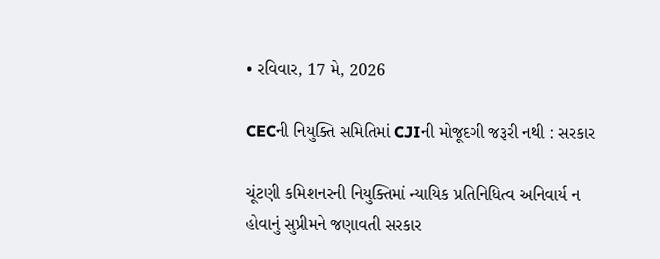• રવિવાર, 17 મે, 2026

CECની નિયુક્તિ સમિતિમાં CJIની મોજૂદગી જરૂરી નથી : સરકાર

ચૂંટણી કમિશનરની નિયુક્તિમાં ન્યાયિક પ્રતિનિધિત્વ અનિવાર્ય ન હોવાનું સુપ્રીમને જણાવતી સરકાર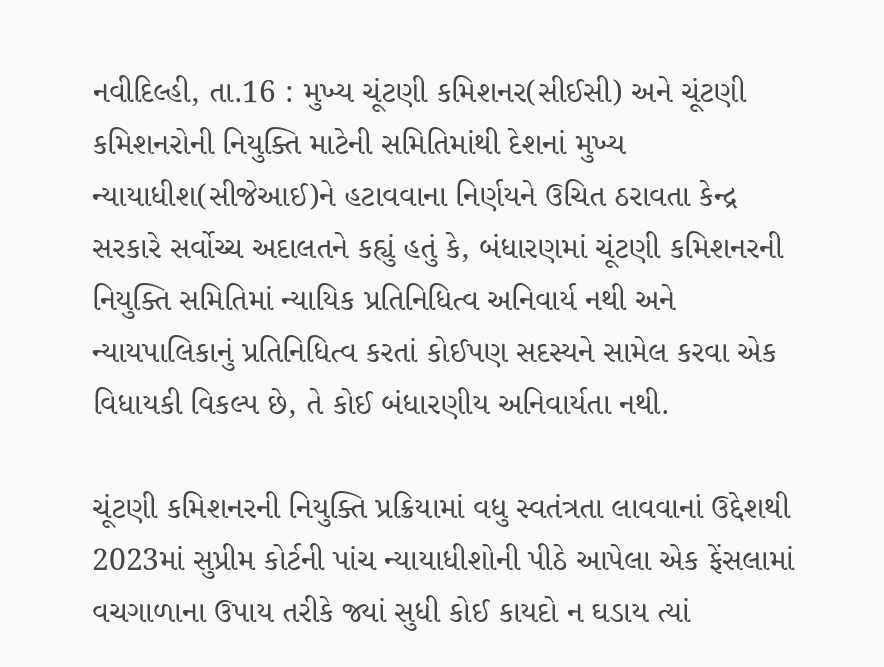નવીદિલ્હી, તા.16 : મુખ્ય ચૂંટણી કમિશનર(સીઈસી) અને ચૂંટણી કમિશનરોની નિયુક્તિ માટેની સમિતિમાંથી દેશનાં મુખ્ય ન્યાયાધીશ(સીજેઆઈ)ને હટાવવાના નિર્ણયને ઉચિત ઠરાવતા કેન્દ્ર સરકારે સર્વોચ્ચ અદાલતને કહ્યું હતું કે, બંધારણમાં ચૂંટણી કમિશનરની નિયુક્તિ સમિતિમાં ન્યાયિક પ્રતિનિધિત્વ અનિવાર્ય નથી અને ન્યાયપાલિકાનું પ્રતિનિધિત્વ કરતાં કોઈપણ સદસ્યને સામેલ કરવા એક વિધાયકી વિકલ્પ છે, તે કોઈ બંધારણીય અનિવાર્યતા નથી.

ચૂંટણી કમિશનરની નિયુક્તિ પ્રક્રિયામાં વધુ સ્વતંત્રતા લાવવાનાં ઉદ્દેશથી 2023માં સુપ્રીમ કોર્ટની પાંચ ન્યાયાધીશોની પીઠે આપેલા એક ફેંસલામાં વચગાળાના ઉપાય તરીકે જ્યાં સુધી કોઈ કાયદો ન ઘડાય ત્યાં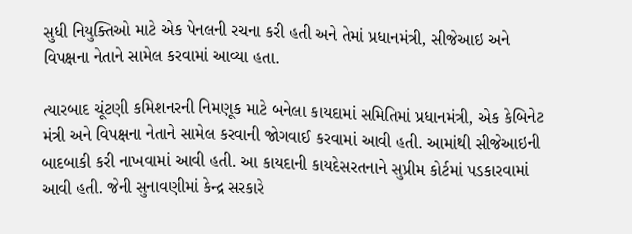સુધી નિયુક્તિઓ માટે એક પેનલની રચના કરી હતી અને તેમાં પ્રધાનમંત્રી, સીજેઆઇ અને વિપક્ષના નેતાને સામેલ કરવામાં આવ્યા હતા.

ત્યારબાદ ચૂંટણી કમિશનરની નિમણૂક માટે બનેલા કાયદામાં સમિતિમાં પ્રધાનમંત્રી, એક કેબિનેટ મંત્રી અને વિપક્ષના નેતાને સામેલ કરવાની જોગવાઈ કરવામાં આવી હતી. આમાંથી સીજેઆઇની બાદબાકી કરી નાખવામાં આવી હતી. આ કાયદાની કાયદેસરતનાને સુપ્રીમ કોર્ટમાં પડકારવામાં આવી હતી. જેની સુનાવણીમાં કેન્દ્ર સરકારે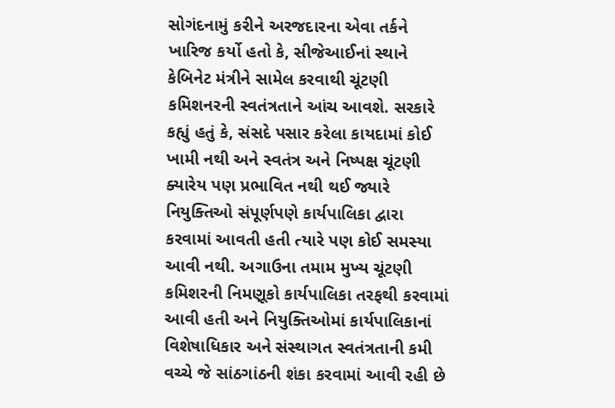સોગંદનામું કરીને અરજદારના એવા તર્કને ખારિજ કર્યો હતો કે, સીજેઆઈનાં સ્થાને કેબિનેટ મંત્રીને સામેલ કરવાથી ચૂંટણી કમિશનરની સ્વતંત્રતાને આંચ આવશે. સરકારે કહ્યું હતું કે, સંસદે પસાર કરેલા કાયદામાં કોઈ ખામી નથી અને સ્વતંત્ર અને નિષ્પક્ષ ચૂંટણી ક્યારેય પણ પ્રભાવિત નથી થઈ જ્યારે નિયુક્તિઓ સંપૂર્ણપણે કાર્યપાલિકા દ્વારા કરવામાં આવતી હતી ત્યારે પણ કોઈ સમસ્યા આવી નથી. અગાઉના તમામ મુખ્ય ચૂંટણી કમિશરની નિમણૂકો કાર્યપાલિકા તરફથી કરવામાં આવી હતી અને નિયુક્તિઓમાં કાર્યપાલિકાનાં વિશેષાધિકાર અને સંસ્થાગત સ્વતંત્રતાની કમી વચ્ચે જે સાંઠગાંઠની શંકા કરવામાં આવી રહી છે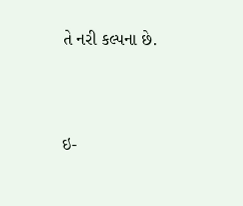તે નરી કલ્પના છે.





ઇ-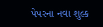પેપરના નવા શુલ્ક